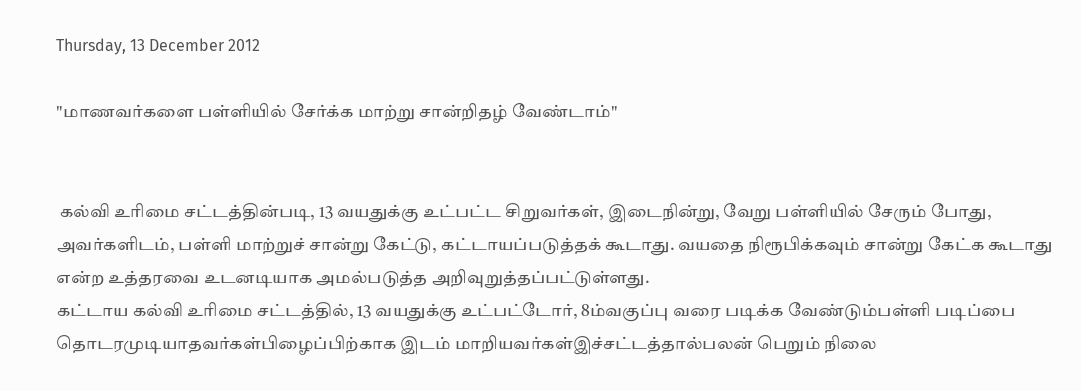Thursday, 13 December 2012

"மாணவர்களை பள்ளியில் சேர்க்க மாற்று சான்றிதழ் வேண்டாம்"


 கல்வி உரிமை சட்டத்தின்படி, 13 வயதுக்கு உட்பட்ட சிறுவர்கள், இடைநின்று, வேறு பள்ளியில் சேரும் போது, அவர்களிடம், பள்ளி மாற்றுச் சான்று கேட்டு, கட்டாயப்படுத்தக் கூடாது. வயதை நிரூபிக்கவும் சான்று கேட்க கூடாது என்ற உத்தரவை உடனடியாக அமல்படுத்த அறிவுறுத்தப்பட்டுள்ளது.
கட்டாய கல்வி உரிமை சட்டத்தில், 13 வயதுக்கு உட்பட்டோர், 8ம்வகுப்பு வரை படிக்க வேண்டும்பள்ளி படிப்பை தொடரமுடியாதவர்கள்பிழைப்பிற்காக இடம் மாறியவர்கள்இச்சட்டத்தால்பலன் பெறும் நிலை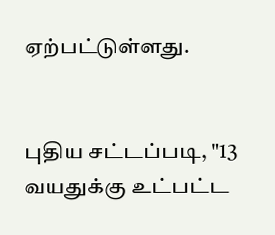ஏற்பட்டுள்ளது.


புதிய சட்டப்படி, "13 வயதுக்கு உட்பட்ட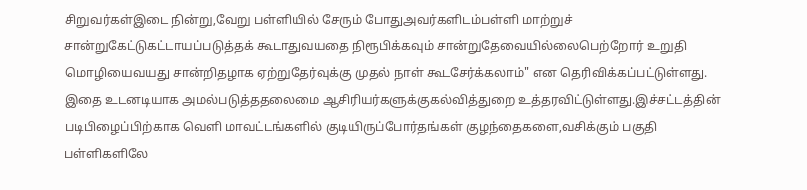சிறுவர்கள்இடை நின்று,வேறு பள்ளியில் சேரும் போதுஅவர்களிடம்பள்ளி மாற்றுச் சான்றுகேட்டுகட்டாயப்படுத்தக் கூடாதுவயதை நிரூபிக்கவும் சான்றுதேவையில்லைபெற்றோர் உறுதி மொழியைவயது சான்றிதழாக ஏற்றுதேர்வுக்கு முதல் நாள் கூடசேர்க்கலாம்" என தெரிவிக்கப்பட்டுள்ளது.
இதை உடனடியாக அமல்படுத்ததலைமை ஆசிரியர்களுக்குகல்வித்துறை உத்தரவிட்டுள்ளது.இச்சட்டத்தின் படிபிழைப்பிற்காக வெளி மாவட்டங்களில் குடியிருப்போர்தங்கள் குழந்தைகளை,வசிக்கும் பகுதி பள்ளிகளிலே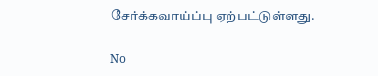சேர்க்கவாய்ப்பு ஏற்பட்டுள்ளது.

No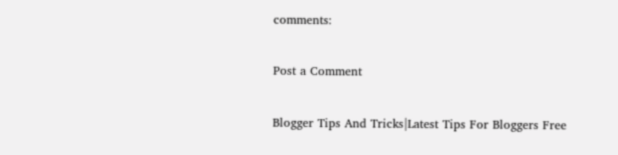comments:

Post a Comment

Blogger Tips And Tricks|Latest Tips For Bloggers Free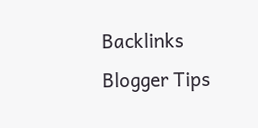Backlinks
Blogger Tips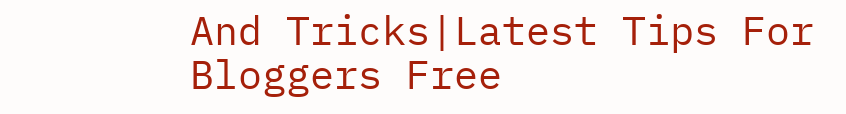And Tricks|Latest Tips For Bloggers Free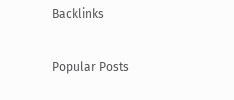Backlinks

Popular Posts